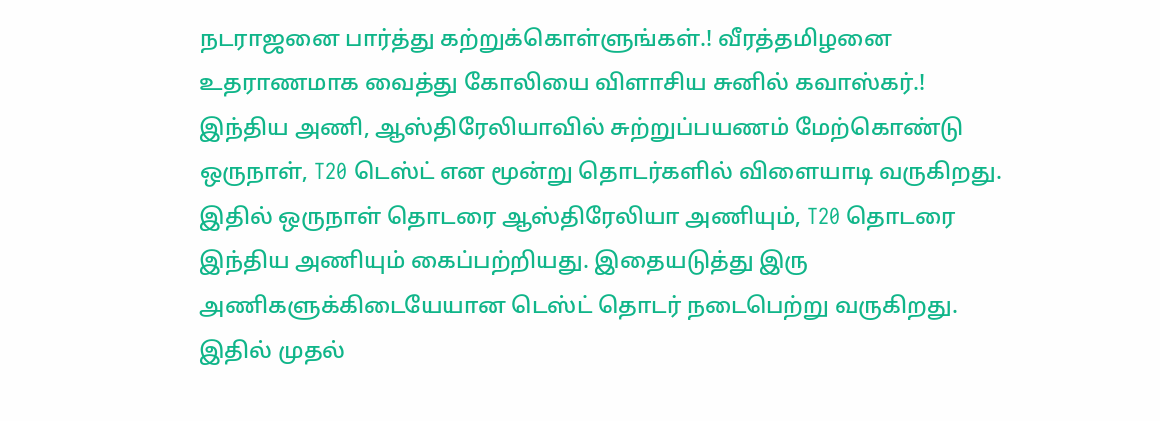நடராஜனை பார்த்து கற்றுக்கொள்ளுங்கள்.! வீரத்தமிழனை உதராணமாக வைத்து கோலியை விளாசிய சுனில் கவாஸ்கர்.!
இந்திய அணி, ஆஸ்திரேலியாவில் சுற்றுப்பயணம் மேற்கொண்டு ஒருநாள், T20 டெஸ்ட் என மூன்று தொடர்களில் விளையாடி வருகிறது. இதில் ஒருநாள் தொடரை ஆஸ்திரேலியா அணியும், T20 தொடரை இந்திய அணியும் கைப்பற்றியது. இதையடுத்து இரு அணிகளுக்கிடையேயான டெஸ்ட் தொடர் நடைபெற்று வருகிறது.
இதில் முதல்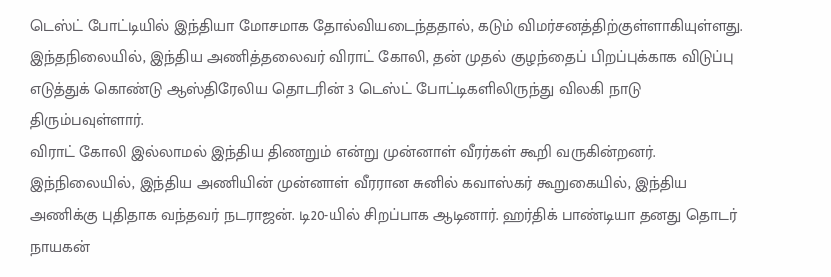டெஸ்ட் போட்டியில் இந்தியா மோசமாக தோல்வியடைந்ததால், கடும் விமர்சனத்திற்குள்ளாகியுள்ளது. இந்தநிலையில், இந்திய அணித்தலைவர் விராட் கோலி, தன் முதல் குழந்தைப் பிறப்புக்காக விடுப்பு எடுத்துக் கொண்டு ஆஸ்திரேலிய தொடரின் 3 டெஸ்ட் போட்டிகளிலிருந்து விலகி நாடு திரும்பவுள்ளார்.
விராட் கோலி இல்லாமல் இந்திய திணறும் என்று முன்னாள் வீரர்கள் கூறி வருகின்றனர். இந்நிலையில், இந்திய அணியின் முன்னாள் வீரரான சுனில் கவாஸ்கர் கூறுகையில், இந்திய அணிக்கு புதிதாக வந்தவர் நடராஜன். டி20-யில் சிறப்பாக ஆடினார். ஹர்திக் பாண்டியா தனது தொடர் நாயகன்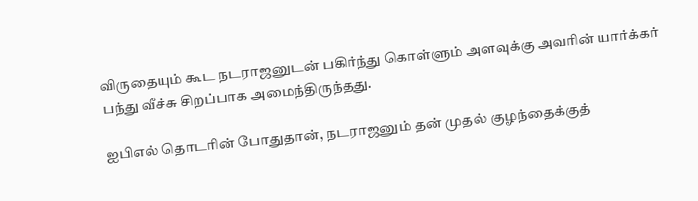விருதையும் கூட நடராஜனுடன் பகிர்ந்து கொள்ளும் அளவுக்கு அவரின் யார்க்கர் பந்து வீச்சு சிறப்பாக அமைந்திருந்தது.

ஐபிஎல் தொடரின் போதுதான், நடராஜனும் தன் முதல் குழந்தைக்குத்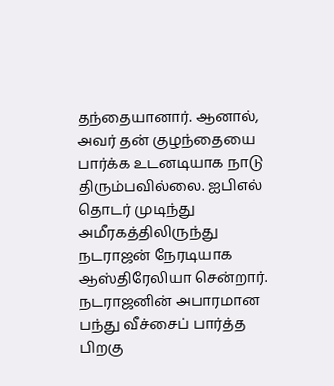தந்தையானார். ஆனால், அவர் தன் குழந்தையை பார்க்க உடனடியாக நாடு திரும்பவில்லை. ஐபிஎல் தொடர் முடிந்து அமீரகத்திலிருந்து நடராஜன் நேரடியாக ஆஸ்திரேலியா சென்றார். நடராஜனின் அபாரமான பந்து வீச்சைப் பார்த்த பிறகு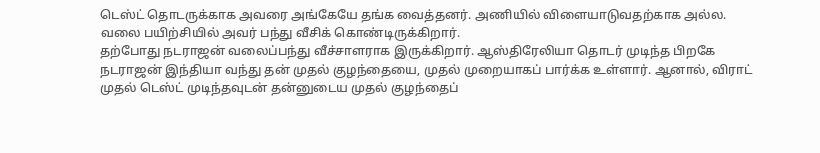டெஸ்ட் தொடருக்காக அவரை அங்கேயே தங்க வைத்தனர். அணியில் விளையாடுவதற்காக அல்ல. வலை பயிற்சியில் அவர் பந்து வீசிக் கொண்டிருக்கிறார்.
தற்போது நடராஜன் வலைப்பந்து வீச்சாளராக இருக்கிறார். ஆஸ்திரேலியா தொடர் முடிந்த பிறகே நடராஜன் இந்தியா வந்து தன் முதல் குழந்தையை, முதல் முறையாகப் பார்க்க உள்ளார். ஆனால், விராட் முதல் டெஸ்ட் முடிந்தவுடன் தன்னுடைய முதல் குழந்தைப்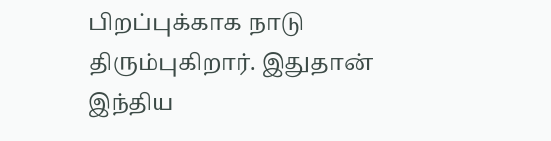பிறப்புக்காக நாடு திரும்புகிறார். இதுதான் இந்திய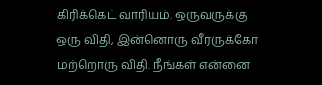கிரிக்கெட் வாரியம். ஒருவருக்கு ஒரு விதி, இன்னொரு வீரருக்கோ மற்றொரு விதி. நீங்கள் என்னை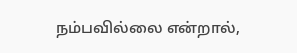நம்பவில்லை என்றால்,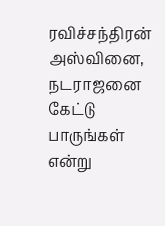ரவிச்சந்திரன் அஸ்வினை, நடராஜனை கேட்டு பாருங்கள் என்று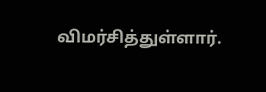விமர்சித்துள்ளார்.